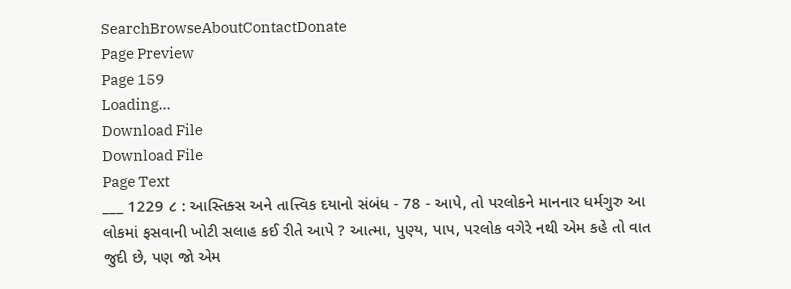SearchBrowseAboutContactDonate
Page Preview
Page 159
Loading...
Download File
Download File
Page Text
___ 1229 ૮ : આસ્તિક્સ અને તાત્ત્વિક દયાનો સંબંધ - 78 - આપે, તો પરલોકને માનનાર ધર્મગુરુ આ લોકમાં ફસવાની ખોટી સલાહ કઈ રીતે આપે ? આત્મા, પુણ્ય, પાપ, પરલોક વગેરે નથી એમ કહે તો વાત જુદી છે, પણ જો એમ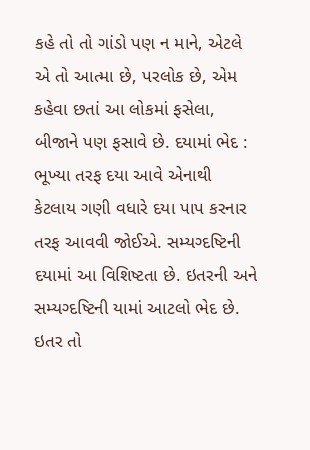કહે તો તો ગાંડો પણ ન માને, એટલે એ તો આત્મા છે, પરલોક છે, એમ કહેવા છતાં આ લોકમાં ફસેલા, બીજાને પણ ફસાવે છે. દયામાં ભેદ : ભૂખ્યા તરફ દયા આવે એનાથી કેટલાય ગણી વધારે દયા પાપ કરનાર તરફ આવવી જોઈએ. સમ્યગ્દષ્ટિની દયામાં આ વિશિષ્ટતા છે. ઇતરની અને સમ્યગ્દષ્ટિની યામાં આટલો ભેદ છે. ઇતર તો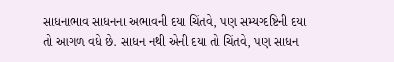સાધનાભાવ સાધનના અભાવની દયા ચિંતવે, પણ સમ્યગ્દષ્ટિની દયા તો આગળ વધે છે. સાધન નથી એની દયા તો ચિંતવે, પણ સાધન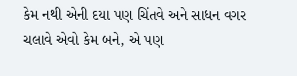કેમ નથી એની દયા પણ ચિંતવે અને સાધન વગર ચલાવે એવો કેમ બને, એ પણ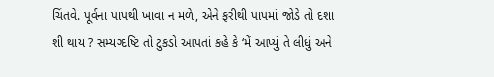ચિંતવે. પૂર્વના પાપથી ખાવા ન મળે, એને ફરીથી પાપમાં જોડે તો દશા શી થાય ? સમ્યગ્દષ્ટિ તો ટુકડો આપતાં કહે કે ‘મેં આપ્યું તે લીધું અને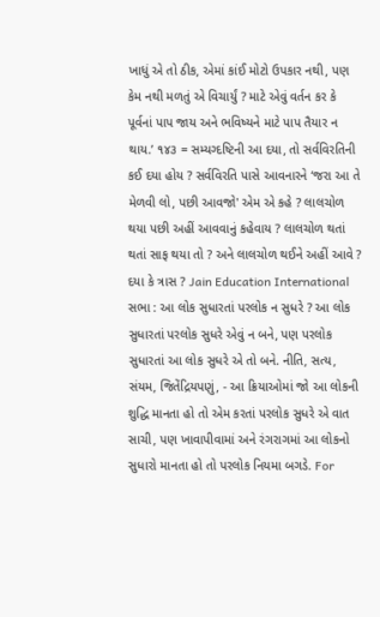ખાધું એ તો ઠીક, એમાં કાંઈ મોટો ઉપકાર નથી, પણ કેમ નથી મળતું એ વિચાર્યું ? માટે એવું વર્તન કર કે પૂર્વનાં પાપ જાય અને ભવિષ્યને માટે પાપ તૈયાર ન થાય.’ ૧૪૩ = સમ્યગ્દષ્ટિની આ દયા, તો સર્વવિરતિની કઈ દયા હોય ? સર્વવિરતિ પાસે આવનારને ‘જરા આ તે મેળવી લો, પછી આવજો' એમ એ કહે ? લાલચોળ થયા પછી અહીં આવવાનું કહેવાય ? લાલચોળ થતાં થતાં સાફ થયા તો ? અને લાલચોળ થઈને અહીં આવે ? દયા કે ત્રાસ ? Jain Education International સભા : આ લોક સુધારતાં પરલોક ન સુધરે ? આ લોક સુધારતાં પરલોક સુધરે એવું ન બને, પણ પરલોક સુધારતાં આ લોક સુધરે એ તો બને. નીતિ, સત્ય, સંયમ, જિતેંદ્રિયપણું, - આ ક્રિયાઓમાં જો આ લોકની શુદ્ધિ માનતા હો તો એમ કરતાં પરલોક સુધરે એ વાત સાચી, પણ ખાવાપીવામાં અને રંગરાગમાં આ લોકનો સુધારો માનતા હો તો પરલોક નિયમા બગડે. For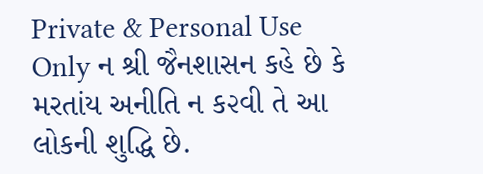Private & Personal Use Only ન શ્રી જૈનશાસન કહે છે કે મરતાંય અનીતિ ન ક૨વી તે આ લોકની શુદ્ધિ છે.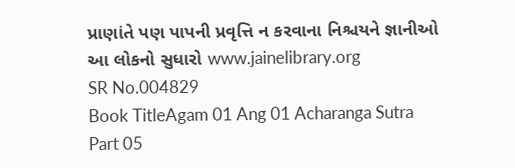પ્રાણાંતે પણ પાપની પ્રવૃત્તિ ન કરવાના નિશ્ચયને જ્ઞાનીઓ આ લોકનો સુધારો www.jainelibrary.org
SR No.004829
Book TitleAgam 01 Ang 01 Acharanga Sutra Part 05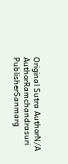Original Sutra AuthorN/A
AuthorRamchandrasuri
PublisherSanmarg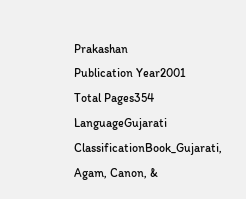Prakashan
Publication Year2001
Total Pages354
LanguageGujarati
ClassificationBook_Gujarati, Agam, Canon, &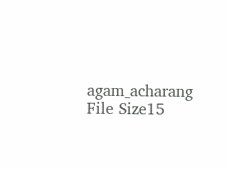agam_acharang
File Size15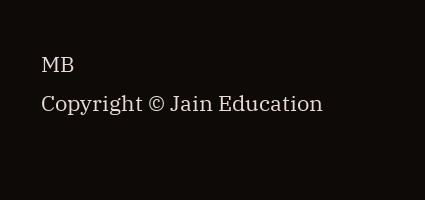MB
Copyright © Jain Education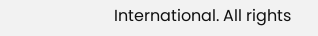International. All rights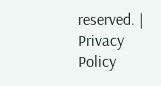reserved. | Privacy Policy